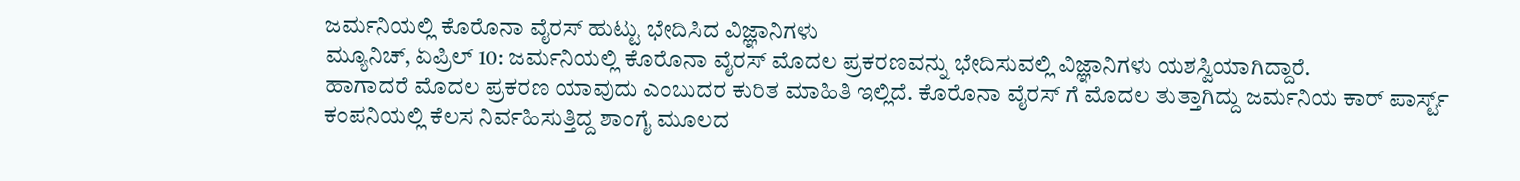ಜರ್ಮನಿಯಲ್ಲಿ ಕೊರೊನಾ ವೈರಸ್ ಹುಟ್ಟು ಭೇದಿಸಿದ ವಿಜ್ಞಾನಿಗಳು
ಮ್ಯೂನಿಚ್, ಏಪ್ರಿಲ್ 10: ಜರ್ಮನಿಯಲ್ಲಿ ಕೊರೊನಾ ವೈರಸ್ ಮೊದಲ ಪ್ರಕರಣವನ್ನು ಭೇದಿಸುವಲ್ಲಿ ವಿಜ್ಞಾನಿಗಳು ಯಶಸ್ವಿಯಾಗಿದ್ದಾರೆ.
ಹಾಗಾದರೆ ಮೊದಲ ಪ್ರಕರಣ ಯಾವುದು ಎಂಬುದರ ಕುರಿತ ಮಾಹಿತಿ ಇಲ್ಲಿದೆ. ಕೊರೊನಾ ವೈರಸ್ ಗೆ ಮೊದಲ ತುತ್ತಾಗಿದ್ದು ಜರ್ಮನಿಯ ಕಾರ್ ಪಾರ್ಸ್ಟ್ ಕಂಪನಿಯಲ್ಲಿ ಕೆಲಸ ನಿರ್ವಹಿಸುತ್ತಿದ್ದ ಶಾಂಗೈ ಮೂಲದ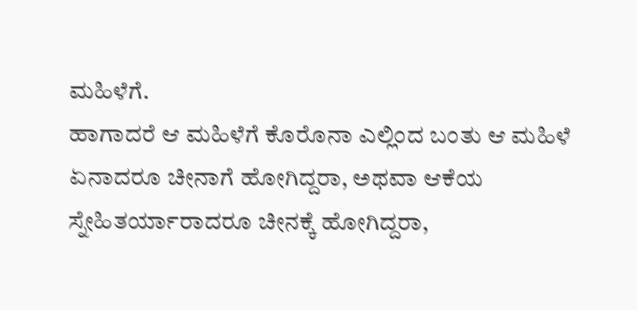ಮಹಿಳೆಗೆ.
ಹಾಗಾದರೆ ಆ ಮಹಿಳೆಗೆ ಕೊರೊನಾ ಎಲ್ಲಿಂದ ಬಂತು ಆ ಮಹಿಳೆ ಏನಾದರೂ ಚೀನಾಗೆ ಹೋಗಿದ್ದರಾ, ಅಥವಾ ಆಕೆಯ ಸ್ನೇಹಿತರ್ಯಾರಾದರೂ ಚೀನಕ್ಕೆ ಹೋಗಿದ್ದರಾ,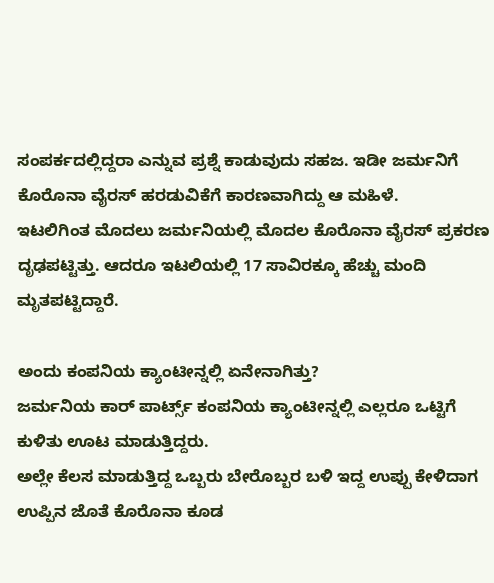ಸಂಪರ್ಕದಲ್ಲಿದ್ದರಾ ಎನ್ನುವ ಪ್ರಶ್ನೆ ಕಾಡುವುದು ಸಹಜ. ಇಡೀ ಜರ್ಮನಿಗೆ ಕೊರೊನಾ ವೈರಸ್ ಹರಡುವಿಕೆಗೆ ಕಾರಣವಾಗಿದ್ದು ಆ ಮಹಿಳೆ.
ಇಟಲಿಗಿಂತ ಮೊದಲು ಜರ್ಮನಿಯಲ್ಲಿ ಮೊದಲ ಕೊರೊನಾ ವೈರಸ್ ಪ್ರಕರಣ ದೃಢಪಟ್ಟಿತ್ತು. ಆದರೂ ಇಟಲಿಯಲ್ಲಿ 17 ಸಾವಿರಕ್ಕೂ ಹೆಚ್ಚು ಮಂದಿ ಮೃತಪಟ್ಟಿದ್ದಾರೆ.

ಅಂದು ಕಂಪನಿಯ ಕ್ಯಾಂಟೀನ್ನಲ್ಲಿ ಏನೇನಾಗಿತ್ತು?
ಜರ್ಮನಿಯ ಕಾರ್ ಪಾರ್ಟ್ಸ್ ಕಂಪನಿಯ ಕ್ಯಾಂಟೀನ್ನಲ್ಲಿ ಎಲ್ಲರೂ ಒಟ್ಟಿಗೆ ಕುಳಿತು ಊಟ ಮಾಡುತ್ತಿದ್ದರು.
ಅಲ್ಲೇ ಕೆಲಸ ಮಾಡುತ್ತಿದ್ದ ಒಬ್ಬರು ಬೇರೊಬ್ಬರ ಬಳಿ ಇದ್ದ ಉಪ್ಪು ಕೇಳಿದಾಗ ಉಪ್ಪಿನ ಜೊತೆ ಕೊರೊನಾ ಕೂಡ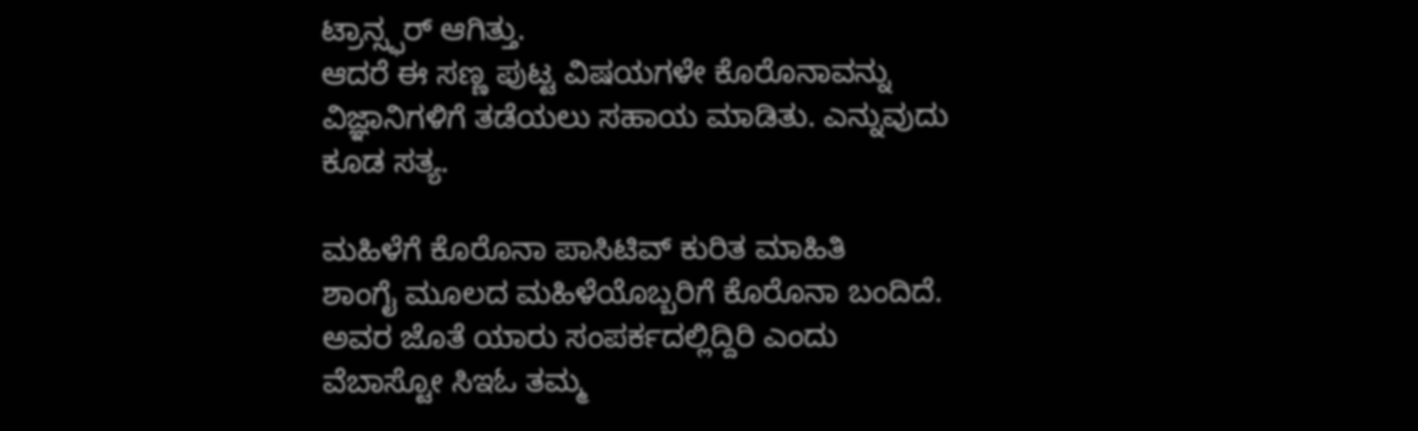ಟ್ರಾನ್ಸ್ಫರ್ ಆಗಿತ್ತು.
ಆದರೆ ಈ ಸಣ್ಣ ಪುಟ್ಟ ವಿಷಯಗಳೇ ಕೊರೊನಾವನ್ನು ವಿಜ್ಞಾನಿಗಳಿಗೆ ತಡೆಯಲು ಸಹಾಯ ಮಾಡಿತು. ಎನ್ನುವುದು ಕೂಡ ಸತ್ಯ.

ಮಹಿಳೆಗೆ ಕೊರೊನಾ ಪಾಸಿಟಿವ್ ಕುರಿತ ಮಾಹಿತಿ
ಶಾಂಗೈ ಮೂಲದ ಮಹಿಳೆಯೊಬ್ಬರಿಗೆ ಕೊರೊನಾ ಬಂದಿದೆ. ಅವರ ಜೊತೆ ಯಾರು ಸಂಪರ್ಕದಲ್ಲಿದ್ದಿರಿ ಎಂದು ವೆಬಾಸ್ಟೋ ಸಿಇಓ ತಮ್ಮ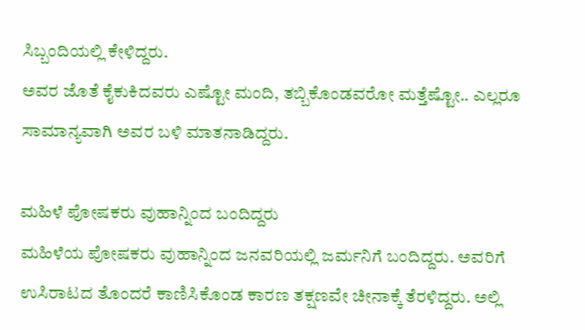ಸಿಬ್ಬಂದಿಯಲ್ಲಿ ಕೇಳಿದ್ದರು.
ಅವರ ಜೊತೆ ಕೈಕುಕಿದವರು ಎಷ್ಟೋ ಮಂದಿ, ತಬ್ಬಿಕೊಂಡವರೋ ಮತ್ತೆಷ್ಟೋ.. ಎಲ್ಲರೂ ಸಾಮಾನ್ಯವಾಗಿ ಅವರ ಬಳಿ ಮಾತನಾಡಿದ್ದರು.

ಮಹಿಳೆ ಪೋಷಕರು ವುಹಾನ್ನಿಂದ ಬಂದಿದ್ದರು
ಮಹಿಳೆಯ ಪೋಷಕರು ವುಹಾನ್ನಿಂದ ಜನವರಿಯಲ್ಲಿ ಜರ್ಮನಿಗೆ ಬಂದಿದ್ದರು. ಅವರಿಗೆ ಉಸಿರಾಟದ ತೊಂದರೆ ಕಾಣಿಸಿಕೊಂಡ ಕಾರಣ ತಕ್ಷಣವೇ ಚೀನಾಕ್ಕೆ ತೆರಳಿದ್ದರು. ಅಲ್ಲಿ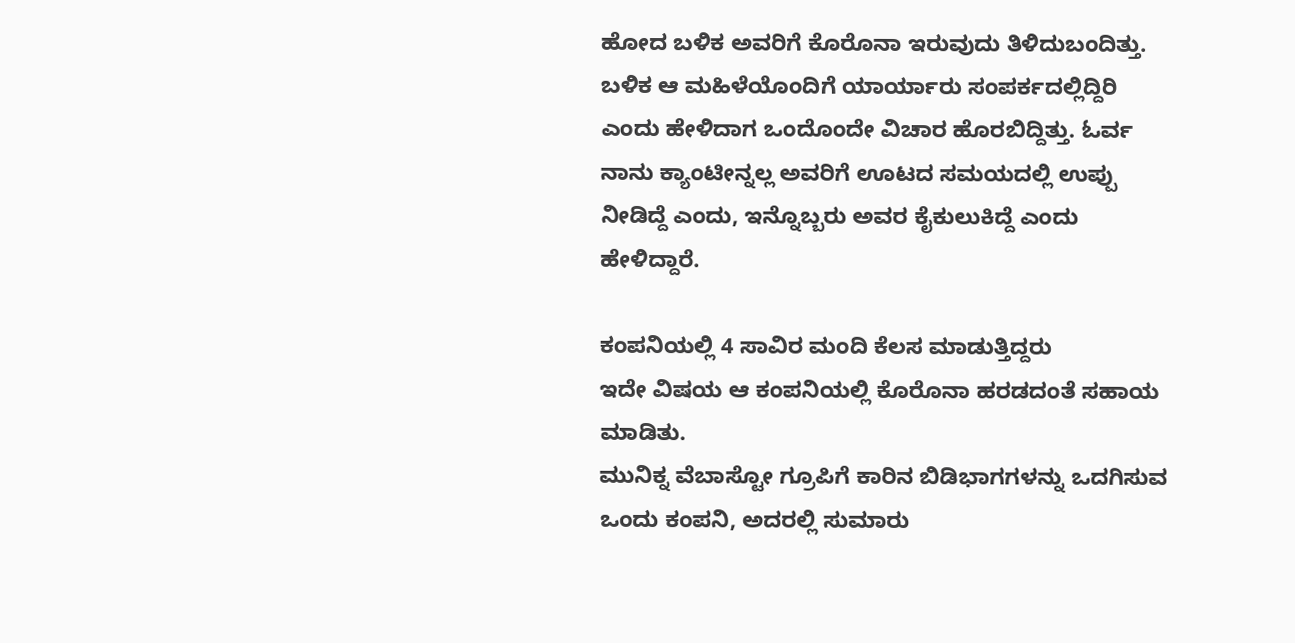ಹೋದ ಬಳಿಕ ಅವರಿಗೆ ಕೊರೊನಾ ಇರುವುದು ತಿಳಿದುಬಂದಿತ್ತು.
ಬಳಿಕ ಆ ಮಹಿಳೆಯೊಂದಿಗೆ ಯಾರ್ಯಾರು ಸಂಪರ್ಕದಲ್ಲಿದ್ದಿರಿ ಎಂದು ಹೇಳಿದಾಗ ಒಂದೊಂದೇ ವಿಚಾರ ಹೊರಬಿದ್ದಿತ್ತು. ಓರ್ವ ನಾನು ಕ್ಯಾಂಟೀನ್ನಲ್ಲ ಅವರಿಗೆ ಊಟದ ಸಮಯದಲ್ಲಿ ಉಪ್ಪು ನೀಡಿದ್ದೆ ಎಂದು, ಇನ್ನೊಬ್ಬರು ಅವರ ಕೈಕುಲುಕಿದ್ದೆ ಎಂದು ಹೇಳಿದ್ದಾರೆ.

ಕಂಪನಿಯಲ್ಲಿ 4 ಸಾವಿರ ಮಂದಿ ಕೆಲಸ ಮಾಡುತ್ತಿದ್ದರು
ಇದೇ ವಿಷಯ ಆ ಕಂಪನಿಯಲ್ಲಿ ಕೊರೊನಾ ಹರಡದಂತೆ ಸಹಾಯ ಮಾಡಿತು.
ಮುನಿಕ್ನ ವೆಬಾಸ್ಟೋ ಗ್ರೂಪಿಗೆ ಕಾರಿನ ಬಿಡಿಭಾಗಗಳನ್ನು ಒದಗಿಸುವ ಒಂದು ಕಂಪನಿ, ಅದರಲ್ಲಿ ಸುಮಾರು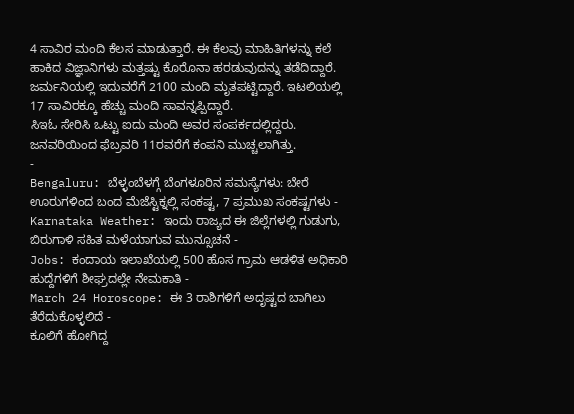4 ಸಾವಿರ ಮಂದಿ ಕೆಲಸ ಮಾಡುತ್ತಾರೆ. ಈ ಕೆಲವು ಮಾಹಿತಿಗಳನ್ನು ಕಲೆ ಹಾಕಿದ ವಿಜ್ಞಾನಿಗಳು ಮತ್ತಷ್ಟು ಕೊರೊನಾ ಹರಡುವುದನ್ನು ತಡೆದಿದ್ದಾರೆ.
ಜರ್ಮನಿಯಲ್ಲಿ ಇದುವರೆಗೆ 2100 ಮಂದಿ ಮೃತಪಟ್ಟಿದ್ದಾರೆ. ಇಟಲಿಯಲ್ಲಿ 17 ಸಾವಿರಕ್ಕೂ ಹೆಚ್ಚು ಮಂದಿ ಸಾವನ್ನಪ್ಪಿದ್ದಾರೆ.
ಸಿಇಓ ಸೇರಿಸಿ ಒಟ್ಟು ಐದು ಮಂದಿ ಅವರ ಸಂಪರ್ಕದಲ್ಲಿದ್ದರು. ಜನವರಿಯಿಂದ ಫೆಬ್ರವರಿ 11ರವರೆಗೆ ಕಂಪನಿ ಮುಚ್ಚಲಾಗಿತ್ತು.
-
Bengaluru: ಬೆಳ್ಳಂಬೆಳಗ್ಗೆ ಬೆಂಗಳೂರಿನ ಸಮಸ್ಯೆಗಳು: ಬೇರೆ ಊರುಗಳಿಂದ ಬಂದ ಮೆಜೆಸ್ಟಿಕ್ನಲ್ಲಿ ಸಂಕಷ್ಟ, 7 ಪ್ರಮುಖ ಸಂಕಷ್ಟಗಳು -
Karnataka Weather: ಇಂದು ರಾಜ್ಯದ ಈ ಜಿಲ್ಲೆಗಳಲ್ಲಿ ಗುಡುಗು, ಬಿರುಗಾಳಿ ಸಹಿತ ಮಳೆಯಾಗುವ ಮುನ್ಸೂಚನೆ -
Jobs: ಕಂದಾಯ ಇಲಾಖೆಯಲ್ಲಿ 500 ಹೊಸ ಗ್ರಾಮ ಆಡಳಿತ ಅಧಿಕಾರಿ ಹುದ್ದೆಗಳಿಗೆ ಶೀಘ್ರದಲ್ಲೇ ನೇಮಕಾತಿ -
March 24 Horoscope: ಈ 3 ರಾಶಿಗಳಿಗೆ ಅದೃಷ್ಟದ ಬಾಗಿಲು ತೆರೆದುಕೊಳ್ಳಲಿದೆ -
ಕೂಲಿಗೆ ಹೋಗಿದ್ದ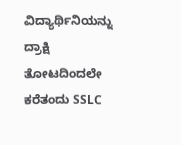ವಿದ್ಯಾರ್ಥಿನಿಯನ್ನು ದ್ರಾಕ್ಷಿ ತೋಟದಿಂದಲೇ ಕರೆತಂದು SSLC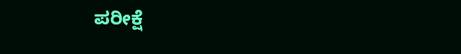ಪರೀಕ್ಷೆ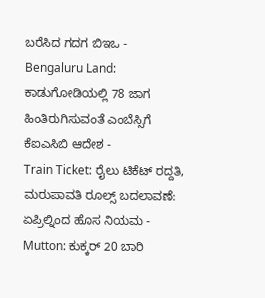ಬರೆಸಿದ ಗದಗ ಬಿಇಒ -
Bengaluru Land: ಕಾಡುಗೋಡಿಯಲ್ಲಿ 78 ಜಾಗ ಹಿಂತಿರುಗಿಸುವಂತೆ ಎಂಬೆಸ್ಸಿಗೆ ಕೆಐಎಸಿಬಿ ಆದೇಶ -
Train Ticket: ರೈಲು ಟಿಕೆಟ್ ರದ್ದತಿ, ಮರುಪಾವತಿ ರೂಲ್ಸ್ ಬದಲಾವಣೆ: ಏಪ್ರಿಲ್ನಿಂದ ಹೊಸ ನಿಯಮ -
Mutton: ಕುಕ್ಕರ್ 20 ಬಾರಿ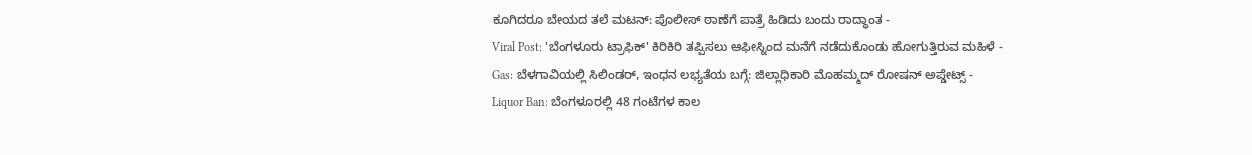ಕೂಗಿದರೂ ಬೇಯದ ತಲೆ ಮಟನ್: ಪೊಲೀಸ್ ಠಾಣೆಗೆ ಪಾತ್ರೆ ಹಿಡಿದು ಬಂದು ರಾದ್ಧಾಂತ -
Viral Post: 'ಬೆಂಗಳೂರು ಟ್ರಾಫಿಕ್' ಕಿರಿಕಿರಿ ತಪ್ಪಿಸಲು ಆಫೀಸ್ನಿಂದ ಮನೆಗೆ ನಡೆದುಕೊಂಡು ಹೋಗುತ್ತಿರುವ ಮಹಿಳೆ -
Gas: ಬೆಳಗಾವಿಯಲ್ಲಿ ಸಿಲಿಂಡರ್, ಇಂಧನ ಲಭ್ಯತೆಯ ಬಗ್ಗೆ: ಜಿಲ್ಲಾಧಿಕಾರಿ ಮೊಹಮ್ಮದ್ ರೋಷನ್ ಅಪ್ಡೇಟ್ಸ್ -
Liquor Ban: ಬೆಂಗಳೂರಲ್ಲಿ 48 ಗಂಟೆಗಳ ಕಾಲ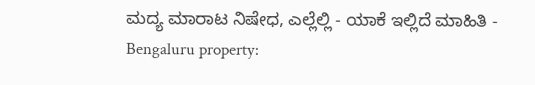ಮದ್ಯ ಮಾರಾಟ ನಿಷೇಧ, ಎಲ್ಲೆಲ್ಲಿ - ಯಾಕೆ ಇಲ್ಲಿದೆ ಮಾಹಿತಿ -
Bengaluru property: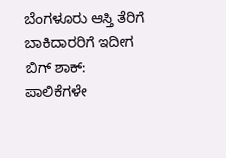ಬೆಂಗಳೂರು ಆಸ್ತಿ ತೆರಿಗೆ ಬಾಕಿದಾರರಿಗೆ ಇದೀಗ ಬಿಗ್ ಶಾಕ್: ಪಾಲಿಕೆಗಳೇ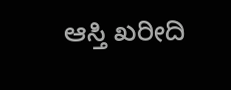ಆಸ್ತಿ ಖರೀದಿ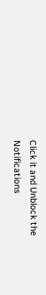Click it and Unblock the Notifications